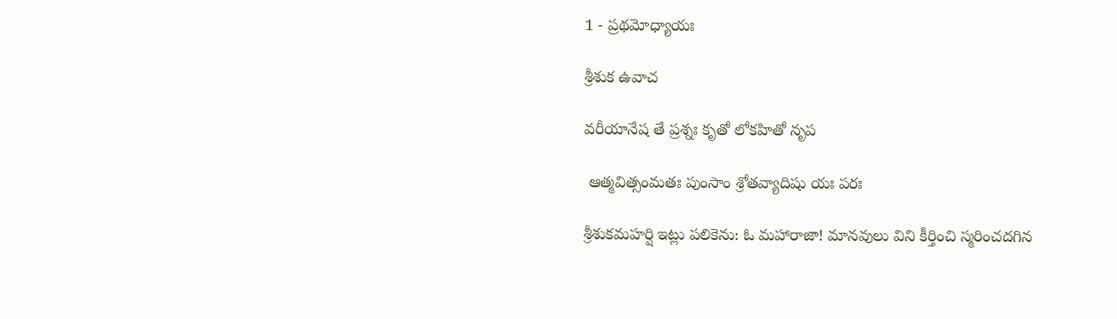1 - ప్రథమోధ్యాయః

శ్రీశుక ఉవాచ

వరీయానేష తే ప్రశ్నః కృతో లోకహితో నృప

 ఆత్మవిత్సంమతః పుంసాం శ్రోతవ్యాదిషు యః పరః

శ్రీశుకమహర్షి ఇట్లు పలికెను: ఓ మహారాజా! మానవులు విని కీర్తించి స్మరించదగిన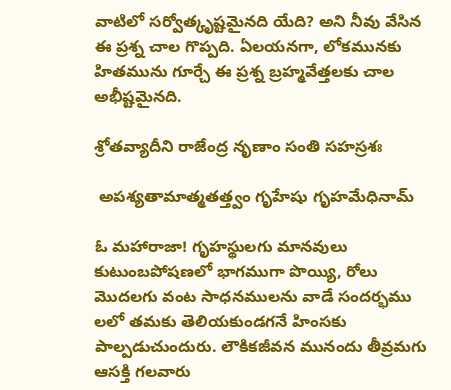వాటిలో సర్వోత్కృష్టమైనది యేది? అని నీవు వేసిన ఈ ప్రశ్న చాల గొప్పది. ఏలయనగా, లోకమునకు హితమును గూర్చే ఈ ప్రశ్న బ్రహ్మవేత్తలకు చాల అభీష్టమైనది.

శ్రోతవ్యాదీని రాజేంద్ర నృణాం సంతి సహస్రశః

 అపశ్యతామాత్మతత్త్వం గృహేషు గృహమేధినామ్

ఓ మహారాజా! గృహస్థులగు మానవులు కుటుంబపోషణలో భాగముగా పొయ్యి, రోలు మొదలగు వంట సాధనములను వాడే సందర్భము లలో తమకు తెలియకుండగనే హింసకు పాల్పడుచుందురు. లౌకికజీవన మునందు తీవ్రమగు ఆసక్తి గలవారు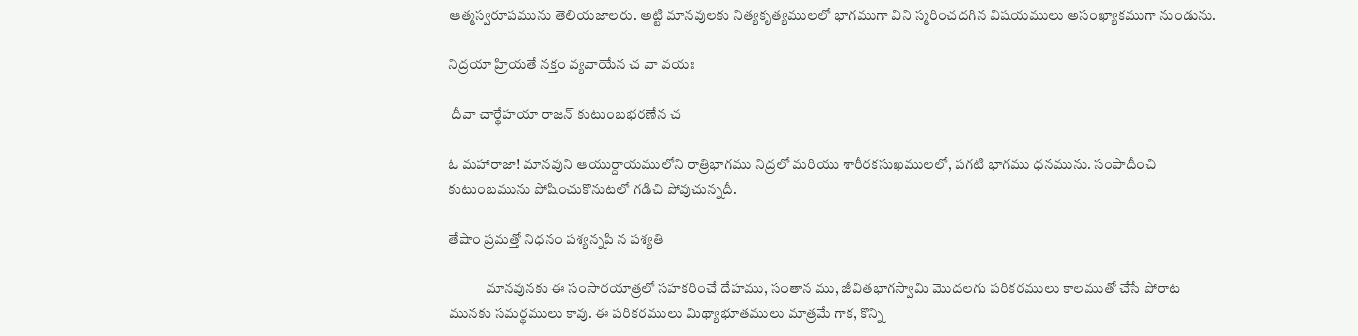ఆత్మస్వరూపమును తెలియజాలరు. అట్టి మానవులకు నిత్యకృత్యములలో భాగముగా విని స్మరించదగిన విషయములు అసంఖ్యాకముగా నుండును.

నిద్రయా హ్రియతే నక్తం వ్యవాయేన చ వా వయః

 దీవా చార్థేహయా రాజన్ కుటుంబభరణేన చ

ఓ మహారాజా! మానవుని ఆయుర్దాయములోని రాత్రిభాగము నిద్రలో మరియు శారీరకసుఖములలో, పగటి భాగము ధనమును. సంపాదీంచి కుటుంబమును పోషించుకొనుటలో గడిచి పోవుచున్నదీ.

తేషాం ప్రమత్తో నిధనం పశ్యన్నపి న పశ్యతి

             మానవునకు ఈ సంసారయాత్రలో సహకరించే దేహము, సంతాన ము, జీవితభాగస్వామి మొదలగు పరికరములు కాలముతో చేసే పోరాట మునకు సమర్థములు కావు. ఈ పరికరములు మిథ్యాభూతములు మాత్రమే గాక, కొన్ని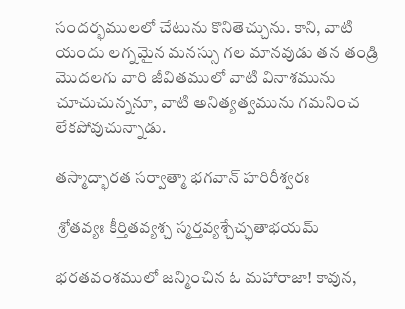సందర్భములలో చేటును కొనితెచ్చును. కాని, వాటి యందు లగ్నమైన మనస్సు గల మానవుడు తన తండ్రి మొదలగు వారి జీవితములో వాటి వినాశమును చూచుచున్ననూ, వాటి అనిత్యత్వమును గమనించ లేకపోవుచున్నాడు.

తస్మాద్భారత సర్వాత్మా భగవాన్ హరిరీశ్వరః

 శ్రోతవ్యః కీర్తితవ్యశ్చ స్మర్తవ్యశ్చేచ్ఛతాభయమ్

భరతవంశములో జన్మించిన ఓ మహారాజా! కావున,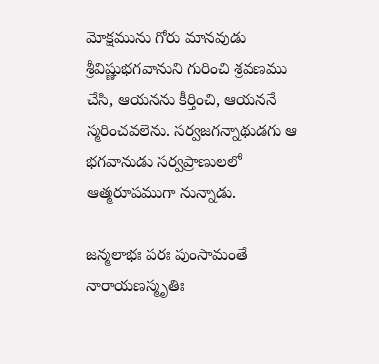మోక్షమును గోరు మానవుడు శ్రీవిష్ణుభగవానుని గురించి శ్రవణము చేసి, ఆయనను కీర్తించి, ఆయననే స్మరించవలెను. సర్వజగన్నాథుడగు ఆ భగవానుడు సర్వప్రాణులలో ఆత్మరూపముగా నున్నాడు.

జన్మలాభః పరః పుంసామంతే నారాయణస్మృతిః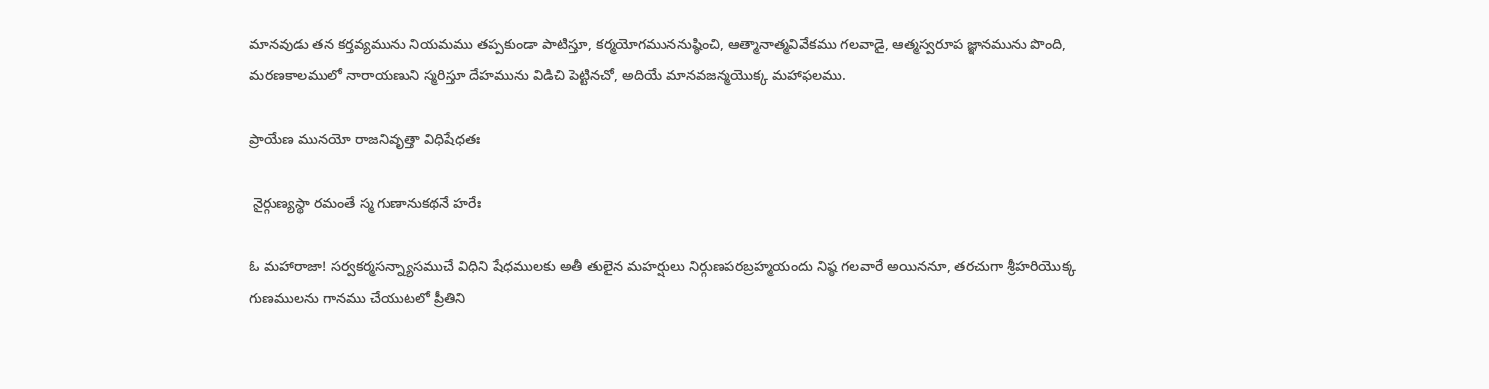మానవుడు తన కర్తవ్యమును నియమము తప్పకుండా పాటిస్తూ, కర్మయోగముననుష్ఠించి, ఆత్మానాత్మవివేకము గలవాడై, ఆత్మస్వరూప జ్ఞానమును పొంది, మరణకాలములో నారాయణుని స్మరిస్తూ దేహమును విడిచి పెట్టినచో, అదియే మానవజన్మయొక్క మహాఫలము.

ప్రాయేణ మునయో రాజనివృత్తా విధిషేధతః

 నైర్గుణ్యస్థా రమంతే స్మ గుణానుకథనే హరేః

ఓ మహారాజా! సర్వకర్మసన్న్యాసముచే విధిని షేధములకు అతీ తులైన మహర్షులు నిర్గుణపరబ్రహ్మయందు నిష్ఠ గలవారే అయిననూ, తరచుగా శ్రీహరియొక్క గుణములను గానము చేయుటలో ప్రీతిని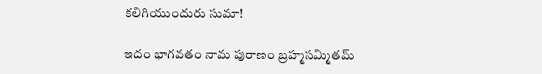కలిగియుందురు సుమా!

ఇదం భాగవతం నామ పురాణం బ్రహ్మసమ్మితమ్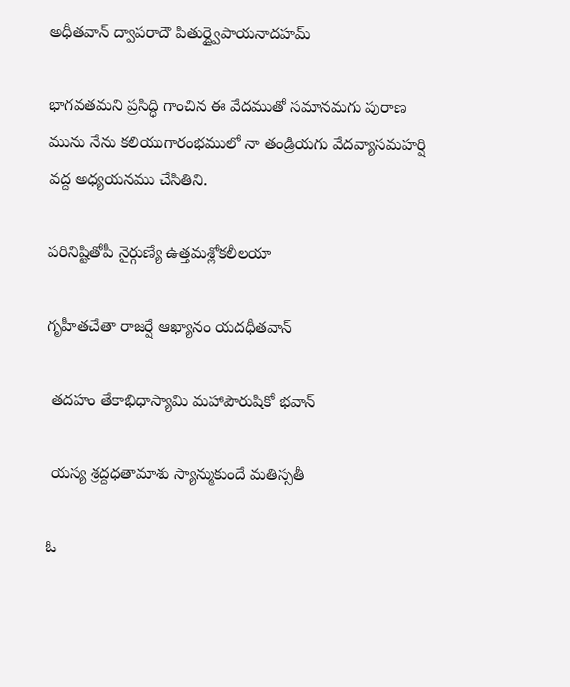అధీతవాన్ ద్వాపరాదౌ పితుర్ద్వైపాయనాదహమ్

భాగవతమని ప్రసిద్ధి గాంచిన ఈ వేదముతో సమానమగు పురాణ మును నేను కలియుగారంభములో నా తండ్రియగు వేదవ్యాసమహర్షి వద్ద అధ్యయనము చేసితిని.

పరినిష్టితోపీ నైర్గుణ్యే ఉత్తమశ్లోకలీలయా

గృహీతచేతా రాజర్షే ఆఖ్యానం యదధీతవాన్

 తదహం తేకాభిధాస్యామి మహాపౌరుషికో భవాన్

 యస్య శ్రద్దధతామాశు స్యాన్ముకుందే మతిస్సతీ

ఓ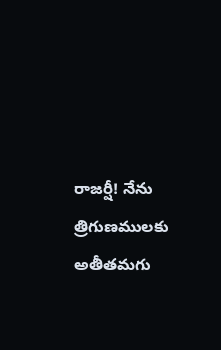రాజర్షీ! నేను త్రిగుణములకు అతీతమగు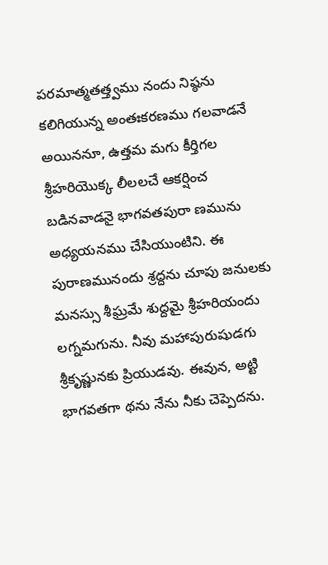పరమాత్మతత్త్వము నందు నిష్ఠను కలిగియున్న అంతఃకరణము గలవాడనే అయిననూ, ఉత్తమ మగు కీర్తిగల శ్రీహరియొక్క లీలలచే ఆకర్షించ బడినవాడనై భాగవతపురా ణమును అధ్యయనము చేసియుంటిని. ఈ పురాణమునందు శ్రద్దను చూపు జనులకు మనస్సు శీఘ్రమే శుద్దమై శ్రీహరియందు లగ్నమగును. నీవు మహాపురుషుడగు శ్రీకృష్ణునకు ప్రియుడవు. ఈవున, అట్టి భాగవతగా థను నేను నీకు చెప్పెదను.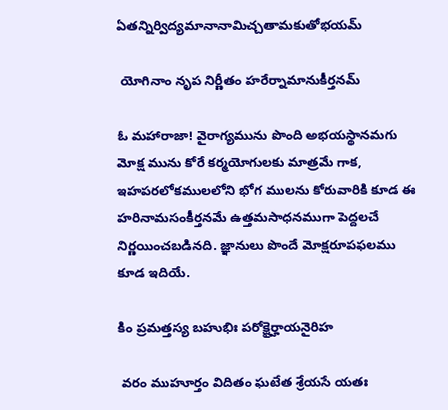ఏతన్నిర్విద్యమానానామిచ్చతామకుతోభయమ్

 యోగినాం నృప నిర్ణీతం హరేర్నామానుకీర్తనమ్

ఓ మహారాజా! వైరాగ్యమును పొంది అభయస్థానమగు మోక్ష మును కోరే కర్మయోగులకు మాత్రమే గాక, ఇహపరలోకములలోని భోగ ములను కోరువారికి కూడ ఈ హరినామసంకీర్తనమే ఉత్తమసాధనముగా పెద్దలచే నిర్ణయించబడినది. జ్ఞానులు పొందే మోక్షరూపఫలము కూడ ఇదియే.

కిం ప్రమత్తస్య బహుభిః పరోక్షైర్హాయనైరిహ

 వరం ముహూర్తం విదితం ఘటేత శ్రేయసే యతః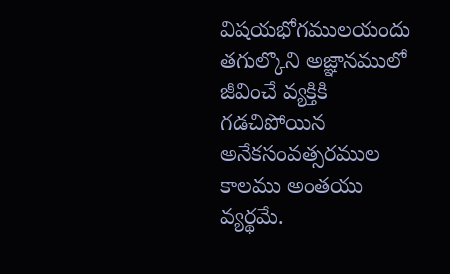విషయభోగములయందు తగుల్కొని అజ్ఞానములో జీవించే వ్యక్తికి గడచిపోయిన అనేకసంవత్సరముల కాలము అంతయు వ్యర్థమే.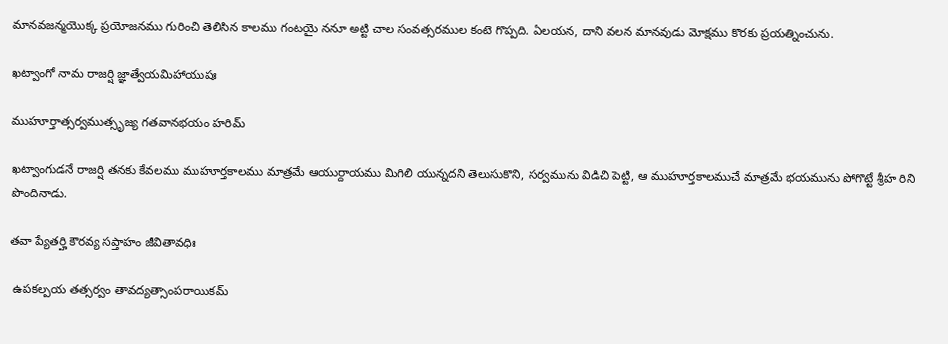మానవజన్మయొక్క ప్రయోజనము గురించి తెలిసిన కాలము గంటయై ననూ అట్టి చాల సంవత్సరముల కంటె గొప్పది. ఏలయన, దాని వలన మానవుడు మోక్షము కొరకు ప్రయత్నించును.

ఖట్వాంగో నామ రాజర్షి జ్ఞాత్వేయమిహాయుషః

ముహూర్తాత్సర్వముత్సృజ్య గతవానభయం హరిమ్

ఖట్వాంగుడనే రాజర్షి తనకు కేవలము ముహూర్తకాలము మాత్రమే ఆయుర్దాయము మిగిలి యున్నదని తెలుసుకొని, సర్వమును విడిచి పెట్టి, ఆ ముహూర్తకాలముచే మాత్రమే భయమును పోగొట్టే శ్రీహ రిని పొందినాడు.

తవా ప్యేతర్హి కౌరవ్య సప్తాహం జీవితావధిః

 ఉపకల్పయ తత్సర్వం తావద్యత్సాంపరాయికమ్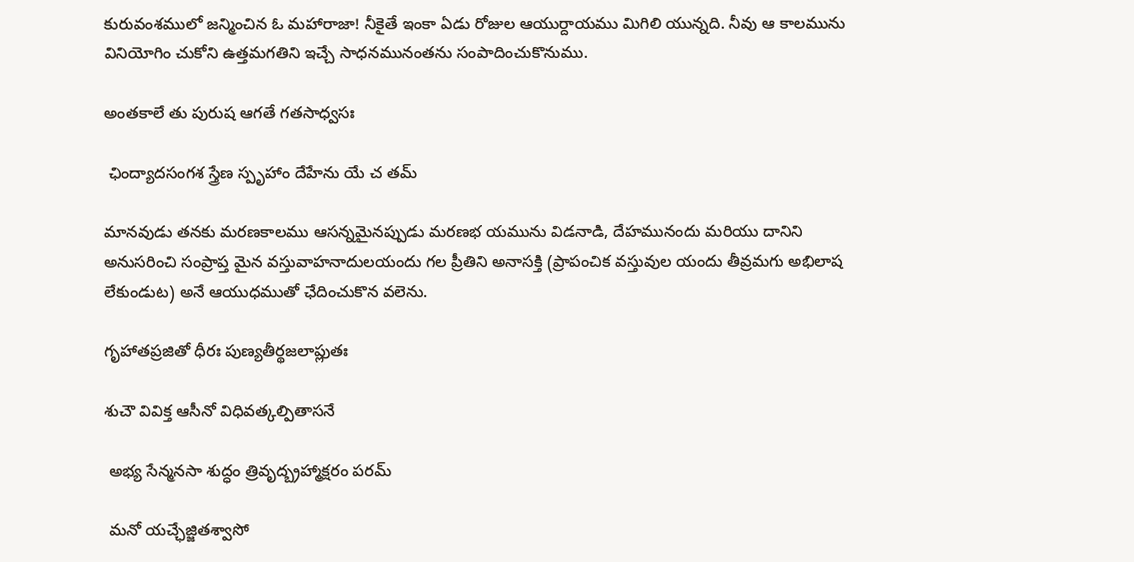కురువంశములో జన్మించిన ఓ మహారాజా! నీకైతే ఇంకా ఏడు రోజుల ఆయుర్దాయము మిగిలి యున్నది. నీవు ఆ కాలమును వినియోగిం చుకోని ఉత్తమగతిని ఇచ్చే సాధనమునంతను సంపాదించుకొనుము.

అంతకాలే తు పురుష ఆగతే గతసాధ్వసః

 ఛింద్యాదసంగశ స్త్రేణ స్పృహాం దేహేను యే చ తమ్

మానవుడు తనకు మరణకాలము ఆసన్నమైనప్పుడు మరణభ యమును విడనాడి, దేహమునందు మరియు దానిని అనుసరించి సంప్రాప్త మైన వస్తువాహనాదులయందు గల ప్రీతిని అనాసక్తి (ప్రాపంచిక వస్తువుల యందు తీవ్రమగు అభిలాష లేకుండుట) అనే ఆయుధముతో ఛేదించుకొన వలెను.

గృహాతప్రజితో ధీరః పుణ్యతీర్థజలాప్లుతః

శుచౌ వివిక్త ఆసీనో విధివత్కల్పితాసనే

 అభ్య సేన్మనసా శుద్ధం త్రివృద్బ్రహ్మాక్షరం పరమ్

 మనో యచ్ఛేజ్జితశ్వాసో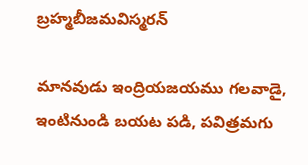బ్రహ్మబీజమవిస్మరన్

మానవుడు ఇంద్రియజయము గలవాడై, ఇంటినుండి బయట పడి, పవిత్రమగు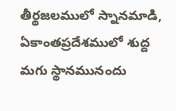తీర్థజలములో స్నానమాడి, ఏకాంతప్రదేశములో శుద్ద మగు స్థానమునందు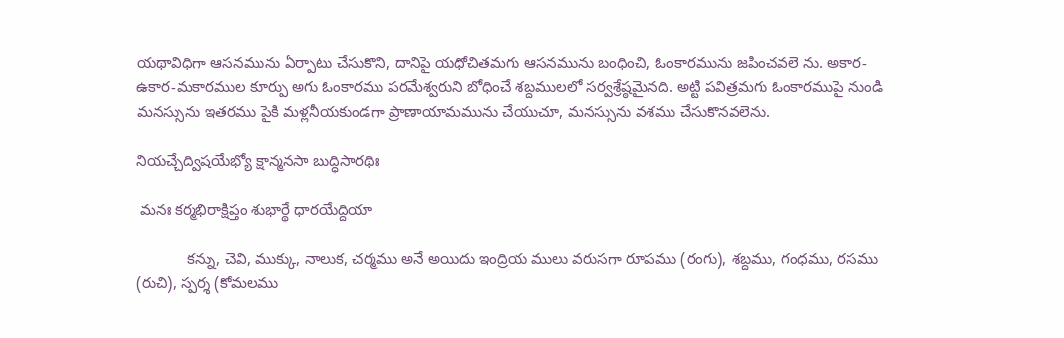యథావిధిగా ఆసనమును ఏర్పాటు చేసుకొని, దానిపై యధోచితమగు ఆసనమును బంధించి, ఓంకారమును జపించవలె ను. అకార-ఉకార-మకారముల కూర్పు అగు ఓంకారము పరమేశ్వరుని బోధించే శబ్దములలో సర్వశ్రేష్ఠమైనది. అట్టి పవిత్రమగు ఓంకారముపై నుండి మనస్సును ఇతరము పైకి మళ్లనీయకుండగా ప్రాణాయామమును చేయుచూ, మనస్సును వశము చేసుకొనవలెను.

నియచ్చేద్విషయేభ్యో క్షాన్మనసా బుద్ధిసారథిః

 మనః కర్మభిరాక్షిప్తం శుభార్థే ధారయేద్దియా

            కన్ను, చెవి, ముక్కు, నాలుక, చర్మము అనే అయిదు ఇంద్రియ ములు వరుసగా రూపము (రంగు), శబ్దము, గంధము, రసము (రుచి), స్పర్శ (కోమలము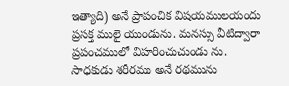ఇత్యాది) అనే ప్రాపంచిక విషయములయందు ప్రసక్త ములై యుండును. మనస్సు వీటిద్వారా ప్రపంచములో విహరించుచుండు ను. సాధకుడు శరీరము అనే రథమును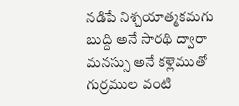నడిపే నిశ్చయాత్మకమగు బుద్ది అనే సారథి ద్వారా మనస్సు అనే కళ్లెముతో గుర్రముల వంటి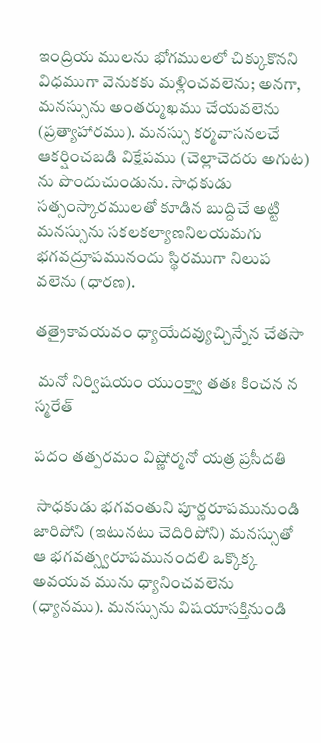ఇంద్రియ ములను భోగములలో చిక్కుకొనని విధముగా వెనుకకు మళ్లించవలెను; అనగా, మనస్సును అంతర్ముఖము చేయవలెను (ప్రత్యాహారము). మనస్సు కర్మవాసనలచే ఆకర్షించబడి విక్షేపము (చెల్లాచెదరు అగుట) ను పొందుచుండును. సాధకుడు సత్సంస్కారములతో కూడిన బుద్దిచే అట్టి మనస్సును సకలకల్యాణనిలయమగు భగవద్రూపమునందు స్థిరముగా నిలుప వలెను (ధారణ).

తత్రైకావయవం ధ్యాయేదవ్యుచ్చిన్నేన చేతసా

 మనో నిర్విషయం యుంక్త్వా తతః కించన న స్మరేత్

పదం తత్పరమం విష్ణోర్మనో యత్ర ప్రసీదతి

 సాధకుడు భగవంతుని పూర్ణరూపమునుండి జారిపోని (ఇటునటు చెదిరిపోని) మనస్సుతో ఆ భగవత్స్వరూపమునందలి ఒక్కొక్క అవయవ మును ధ్యానించవలెను (ధ్యానము). మనస్సును విషయాసక్తినుండి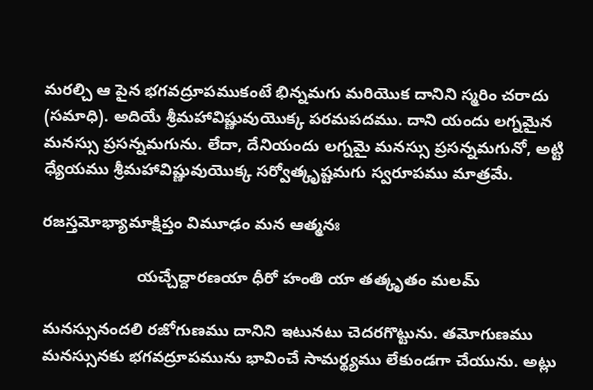మరల్చి ఆ పైన భగవద్రూపముకంటే భిన్నమగు మరియొక దానిని స్మరిం చరాదు (సమాధి). అదియే శ్రీమహావిష్ణువుయొక్క పరమపదము. దాని యందు లగ్నమైన మనస్సు ప్రసన్నమగును. లేదా, దేనియందు లగ్నమై మనస్సు ప్రసన్నమగునో, అట్టి ధ్యేయము శ్రీమహావిష్ణువుయొక్క సర్వోత్కృష్టమగు స్వరూపము మాత్రమే.

రజస్తమోభ్యామాక్షిప్తం విమూఢం మన ఆత్మనః

                     యచ్చేద్దారణయా ధీరో హంతి యా తత్కృతం మలమ్

మనస్సునందలి రజోగుణము దానిని ఇటునటు చెదరగొట్టును. తమోగుణము మనస్సునకు భగవద్రూపమును భావించే సామర్థ్యము లేకుండగా చేయును. అట్లు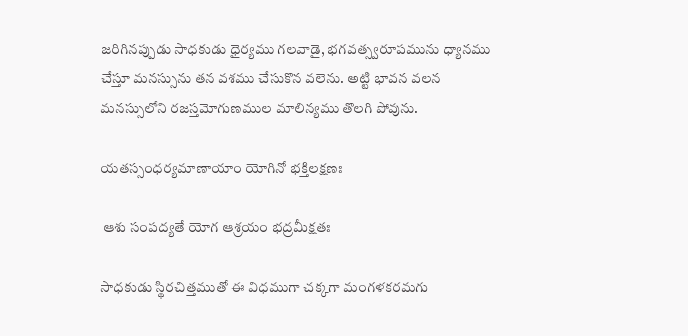జరిగినప్పుడు సాధకుడు ధైర్యము గలవాడై, భగవత్స్వరూపమును ధ్యానము చేస్తూ మనస్సును తన వశము చేసుకొన వలెను. అట్టి భావన వలన మనస్సులోని రజస్తమోగుణముల మాలిన్యము తొలగి పోవును.

యతస్సంధర్యమాణాయాం యోగినో భక్తిలక్షణః

 ఆశు సంపద్యతే యోగ ఆశ్రయం భద్రమీక్షతః

సాధకుడు స్థిరచిత్తముతో ఈ విధముగా చక్కగా మంగళకరమగు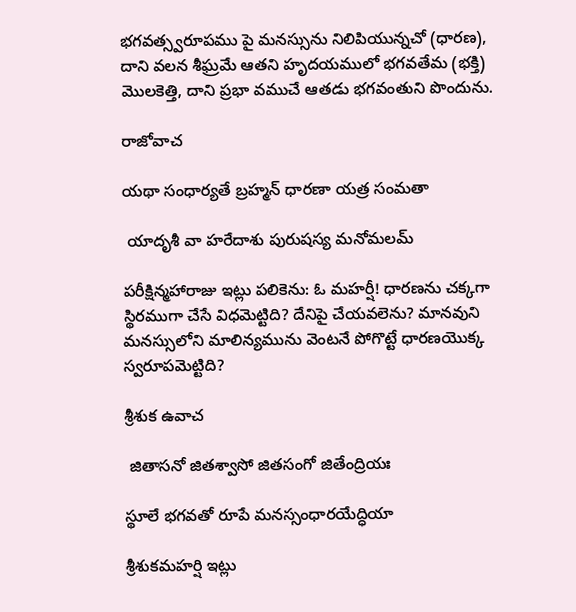భగవత్స్వరూపము పై మనస్సును నిలిపియున్నచో (ధారణ), దాని వలన శీఘ్రమే ఆతని హృదయములో భగవతేమ (భక్తి) మొలకెత్తి, దాని ప్రభా వముచే ఆతడు భగవంతుని పొందును.

రాజోవాచ

యథా సంధార్యతే బ్రహ్మన్ ధారణా యత్ర సంమతా

 యాదృశీ వా హరేదాశు పురుషస్య మనోమలమ్

పరీక్షిన్మహారాజు ఇట్లు పలికెను: ఓ మహర్షీ! ధారణను చక్కగా స్థిరముగా చేసే విధమెట్టిది? దేనిపై చేయవలెను? మానవుని మనస్సులోని మాలిన్యమును వెంటనే పోగొట్టే ధారణయొక్క స్వరూపమెట్టిది?

శ్రీశుక ఉవాచ

 జితాసనో జితశ్వాసో జితసంగో జితేంద్రియః

స్థూలే భగవతో రూపే మనస్సంధారయేద్ధియా

శ్రీశుకమహర్షి ఇట్లు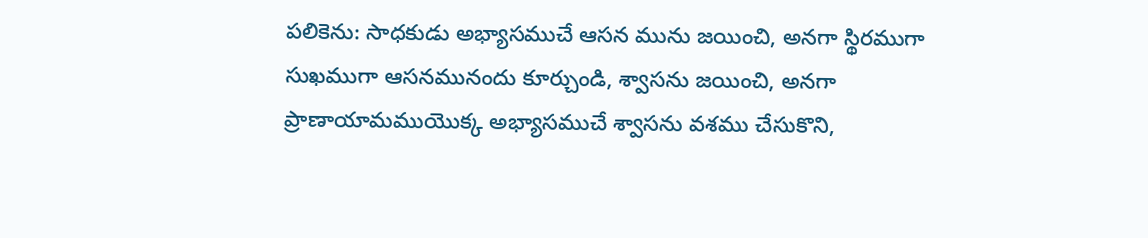పలికెను: సాధకుడు అభ్యాసముచే ఆసన మును జయించి, అనగా స్థిరముగా సుఖముగా ఆసనమునందు కూర్చుండి, శ్వాసను జయించి, అనగా ప్రాణాయామముయొక్క అభ్యాసముచే శ్వాసను వశము చేసుకొని,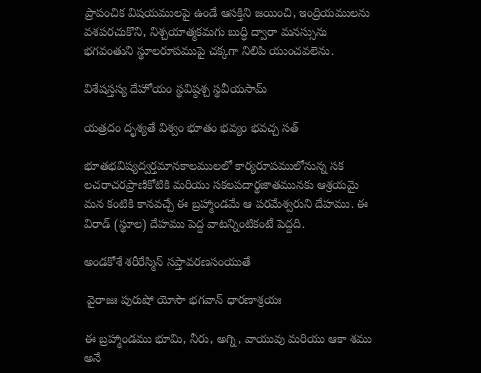ప్రాపంచిక విషయములపై ఉండే ఆసక్తిని జయించి, ఇంద్రియములను వశపరచుకొని, నిశ్చయాత్మకమగు బుద్ధి ద్వారా మనస్సును భగవంతుని స్థూలరూపముపై చక్కగా నిలిపి యుంచవలెను.

విశేషస్తస్య దేహోయం స్థవిష్ఠశ్చ స్థవీయసామ్

యత్రదం దృశ్యతే విశ్వం భూతం భవ్యం భవచ్చ సత్

భూతభవిష్యద్వర్తమానకాలములలో కార్యరూపములోనున్న సక లచరాచరప్రాణికోటికి మరియు సకలపదార్థజాతమునకు ఆశ్రయమై మన కంటికి కానవచ్చే ఈ బ్రహ్మాండమే ఆ పరమేశ్వరుని దేహము. ఈ విరాడ్ (స్థూల) దేహము పెద్ద వాటన్నింటికంటే పెద్దది.

అండకోశే శరీరేస్మిన్ సప్తావరణసంయుతే

 వైరాజః పురుషో యోసౌ భగవాన్ ధారణాశ్రయః

ఈ బ్రహ్మాండము భూమి, నీరు, అగ్ని, వాయువు మరియు ఆకా శము అనే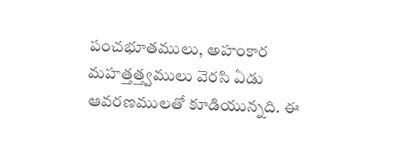పంచభూతములు, అహంకార మహత్తత్త్వములు వెరసి ఏడు ఆవరణములతో కూడియున్నది. ఈ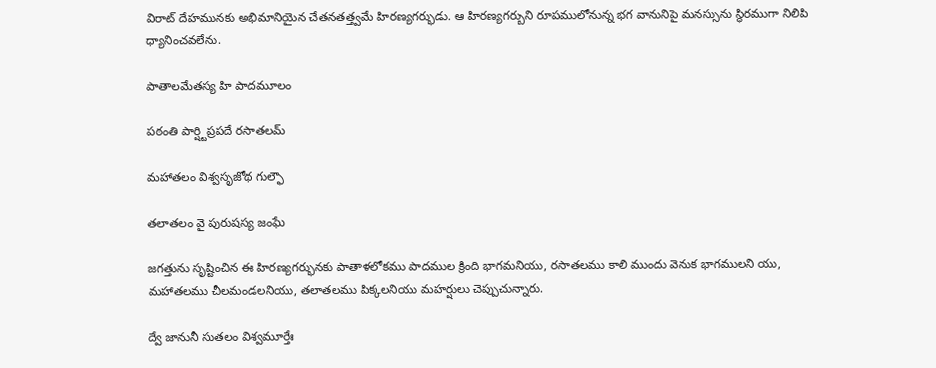విరాట్ దేహమునకు అభిమానియైన చేతనతత్త్వమే హిరణ్యగర్భుడు. ఆ హిరణ్యగర్బుని రూపములోనున్న భగ వానునిపై మనస్సును స్థిరముగా నిలిపి ధ్యానించవలేను.

పాతాలమేతస్య హి పాదమూలం

పఠంతి పార్ష్టిప్రపదే రసాతలమ్

మహాతలం విశ్వసృజోథ గుల్ఫౌ

తలాతలం వై పురుషస్య జంఘే

జగత్తును సృష్టించిన ఈ హిరణ్యగర్భునకు పాతాళలోకము పాదముల క్రింది భాగమనియు, రసాతలము కాలి ముందు వెనుక భాగములని యు, మహాతలము చీలమండలనియు, తలాతలము పిక్కలనియు మహర్షులు చెప్పుచున్నారు.

ద్వే జానునీ సుతలం విశ్వమూర్తేః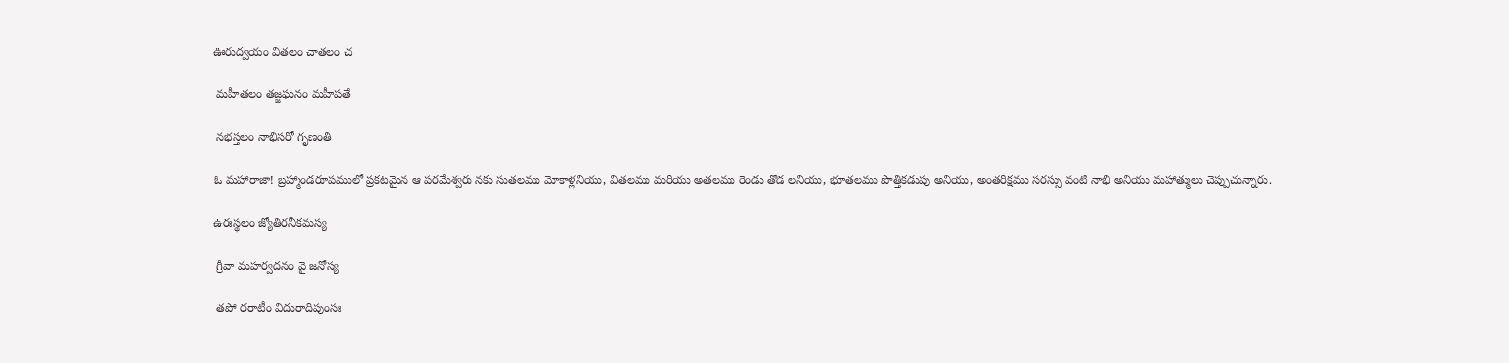ఊరుద్వయం వితలం చాతలం చ

 మహీతలం తజ్జఘనం మహీపతే

 నభస్తలం నాభిసరో గృణంతి

ఓ మహారాజా! బ్రహ్మాండరూపములో ప్రకటమైన ఆ పరమేశ్వరు నకు సుతలము మోకాళ్లనియు, వితలము మరియు అతలము రెండు తొడ లనియు, భూతలము పొత్తికడుపు అనియు, అంతరిక్షము సరస్సు వంటి నాభి అనియు మహాత్ములు చెప్పుచున్నారు.

ఉరఃస్థలం జ్యోతిరనీకమస్య

 గ్రీవా మహర్వదనం వై జనోస్య

 తపో రరాటీం విదురాదిపుంసః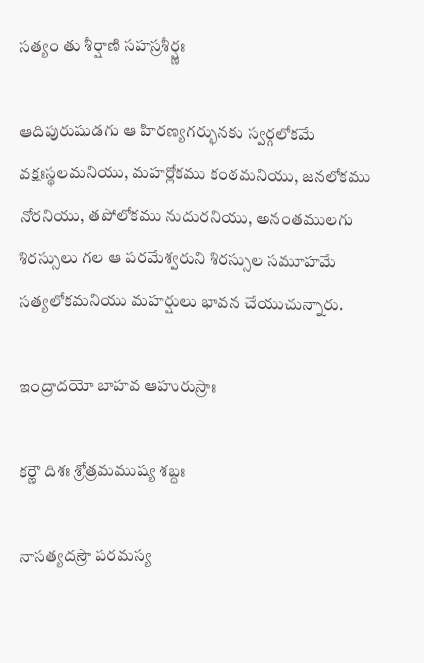సత్యం తు శీర్షాణి సహస్రశీర్ష్ణః

ఆదిపురుషుడగు ఆ హిరణ్యగర్భునకు స్వర్గలోకమే వక్షఃస్థలమనియు, మహర్లోకము కంఠమనియు, జనలోకము నోరనియు, తపోలోకము నుదురనియు, అనంతములగు శిరస్సులు గల ఆ పరమేశ్వరుని శిరస్సుల సమూహమే సత్యలోకమనియు మహర్షులు భావన చేయుచున్నారు.

ఇంద్రాదయో బాహవ ఆహురుస్రాః

కర్ణౌ దిశః శ్రోత్రమముష్య శబ్దః

నాసత్యదస్రౌ పరమస్య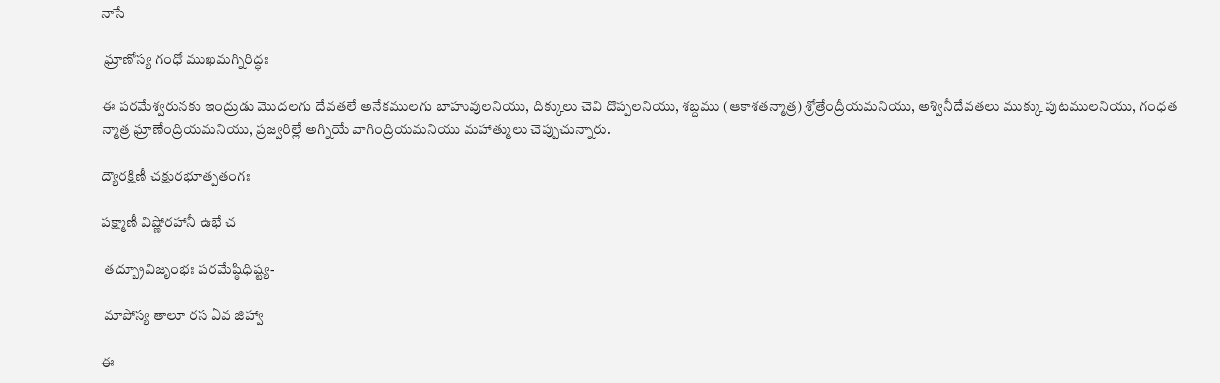నాసే

 ఘ్రాణోస్య గంధో ముఖమగ్నిరిద్ధః

ఈ పరమేశ్వరునకు ఇంద్రుడు మొదలగు దేవతలే అనేకములగు బాహువులనియు, దిక్కులు చెవి దొప్పలనియు, శబ్దము (ఆకాశతన్మాత్ర) శ్రోత్రేంద్రీయమనియు, అశ్వినీదేవతలు ముక్కు పుటములనియు, గంధత న్మాత్ర ఘ్రాణేంద్రియమనియు, ప్రజ్వరిల్లే అగ్నియే వాగింద్రియమనియు మహాత్ములు చెప్పుచున్నారు.

ద్యౌరక్షిణీ చక్షురభూత్పతంగః

పక్ష్మాణీ విష్ణోరహానీ ఉభే చ

 తద్బ్రూవిజృంభః పరమేష్ఠిధిష్ట్య-

 మాపోస్య తాలూ రస ఏవ జిహ్వా

ఈ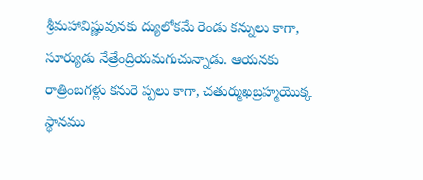శ్రీమహావిష్ణువునకు ద్యులోకమే రెండు కన్నులు కాగా, సూర్యుడు నేత్రేంద్రియమగుచున్నాడు. ఆయనకు రాత్రింబగళ్లు కనురె ప్పలు కాగా, చతుర్ముఖబ్రహ్మయొక్క స్థానము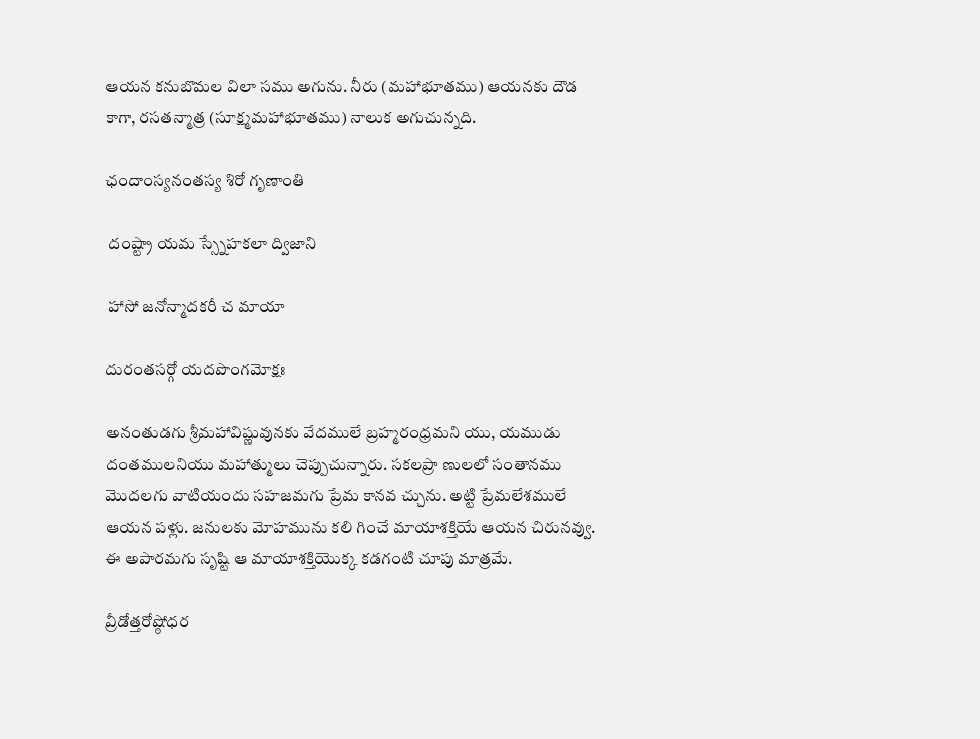ఆయన కనుబొమల విలా సము అగును. నీరు (మహాభూతము) ఆయనకు దౌడ కాగా, రసతన్మాత్ర (సూక్ష్మమహాభూతము) నాలుక అగుచున్నది.

ఛందాంస్యనంతస్య శిరో గృణాంతి

 దంష్ట్రా యమ స్స్నేహకలా ద్విజాని

 హాసో జనోన్మాదకరీ చ మాయా

దురంతసర్గో యదపొంగమోక్షః

అనంతుడగు శ్రీమహావిష్ణువునకు వేదములే బ్రహ్మరంధ్రమని యు, యముడు దంతములనియు మహాత్ములు చెప్పుచున్నారు. సకలప్రా ణులలో సంతానము మొదలగు వాటియందు సహజమగు ప్రేమ కానవ చ్చును. అట్టి ప్రేమలేశములే ఆయన పళ్లు. జనులకు మోహమును కలి గించే మాయాశక్తియే ఆయన చిరునవ్వు. ఈ అపారమగు సృష్టి ఆ మాయాశక్తియొక్క కడగంటి చూపు మాత్రమే.

వ్రీడోత్తరోష్ఠోధర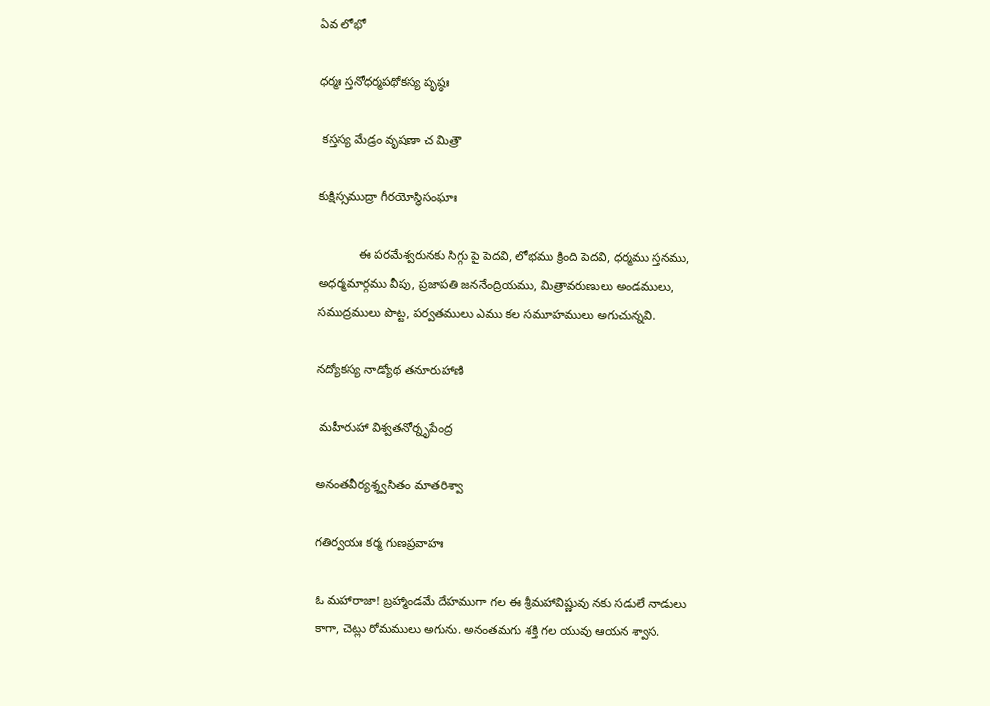ఏవ లోభో

ధర్మః స్తనోధర్మపథోకస్య పృష్ఠః

 కస్తస్య మేడ్రం వృషణా చ మిత్రౌ

కుక్షిస్సముద్రా గీరయోస్థిసంఘాః

            ఈ పరమేశ్వరునకు సిగ్గు పై పెదవి, లోభము క్రింది పెదవి, ధర్మము స్తనము, అధర్మమార్గము వీపు, ప్రజాపతి జననేంద్రియము, మిత్రావరుణులు అండములు, సముద్రములు పొట్ట, పర్వతములు ఎము కల సమూహములు అగుచున్నవి.

నద్యోకస్య నాడ్యోథ తనూరుహాణి

 మహీరుహా విశ్వతనోర్నృపేంద్ర

అనంతవీర్యశ్శ్వసితం మాతరిశ్వా

గతిర్వయః కర్మ గుణప్రవాహః

ఓ మహారాజా! బ్రహ్మాండమే దేహముగా గల ఈ శ్రీమహావిష్ణువు నకు సడులే నాడులు కాగా, చెట్లు రోమములు అగును. అనంతమగు శక్తి గల యువు ఆయన శ్వాస.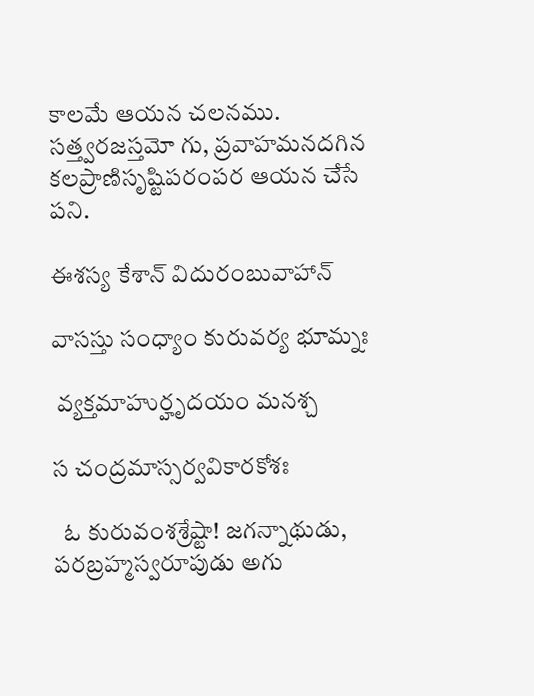కాలమే ఆయన చలనము. సత్త్వరజస్తమో గు, ప్రవాహమనదగిన కలప్రాణిసృష్టిపరంపర ఆయన చేసే పని.

ఈశస్య కేశాన్ విదురంబువాహాన్

వాసస్తు సంధ్యాం కురువర్య భూమ్నః

 వ్యక్తమాహుర్హృదయం మనశ్చ

స చంద్రమాస్సర్వవికారకోశః

  ఓ కురువంశశ్రేష్టా! జగన్నాథుడు, పరబ్రహ్మస్వరూపుడు అగు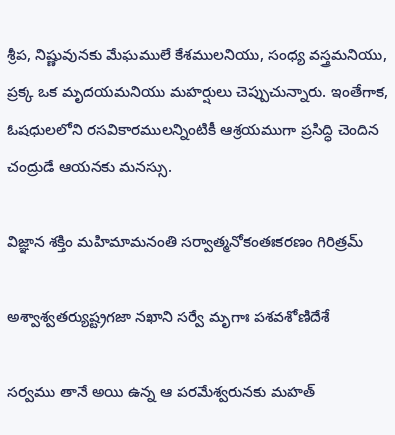శ్రీప, నిష్ణువునకు మేఘములే కేశములనియు, సంధ్య వస్త్రమనియు, ప్రక్క ఒక మృదయమనియు మహర్షులు చెప్పుచున్నారు. ఇంతేగాక, ఓషధులలోని రసవికారములన్నింటికీ ఆశ్రయముగా ప్రసిద్ధి చెందిన చంద్రుడే ఆయనకు మనస్సు.

విజ్ఞాన శక్తిం మహిమామనంతి సర్వాత్మనోకంతఃకరణం గిరిత్రమ్

అశ్వాశ్వతర్యుష్ట్రగజా నఖాని సర్వే మృగాః పశవశోణిదేశే

సర్వము తానే అయి ఉన్న ఆ పరమేశ్వరునకు మహత్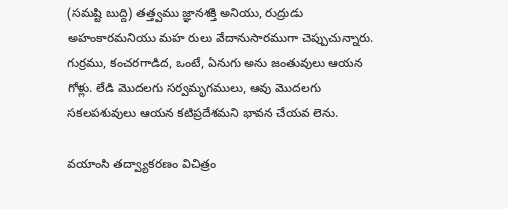(సమష్టి బుద్ది) తత్త్వము జ్ఞానశక్తి అనియు, రుద్రుడు అహంకారమనియు మహ రులు వేదానుసారముగా చెప్పుచున్నారు. గుర్రము, కంచరగాడిద, ఒంటే, ఏనుగు అను జంతువులు ఆయన గోళ్లు. లేడి మొదలగు సర్వమృగములు, ఆవు మొదలగు సకలపశువులు ఆయన కటిప్రదేశమని భావన చేయవ లెను.

వయాంసి తద్వ్యాకరణం విచిత్రం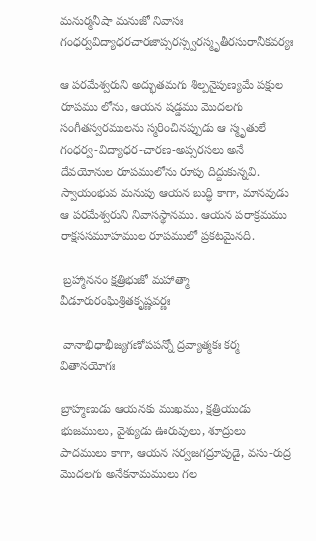మనుర్మనీషా మనుజో నివాసః గంధర్వవిద్యాధరచారజాప్సరస్స్వరస్మృతీరసురానీకవర్యః

ఆ పరమేశ్వరుని అద్భుతమగు శిల్పనైపుణ్యమే పక్షుల రూపము లోను, ఆయన షడ్డము మొదలగు సంగీతస్వరములను స్మరించినప్పుడు ఆ స్మృతులే గంధర్వ-విద్యాధర-చారణ-అప్సరసలు అనే దేవయోనుల రూపములోను రూపు దిద్దుకున్నవి. స్వాయంభువ మనుపు ఆయన బుద్ధి కాగా, మానవుడు ఆ పరమేశ్వరుని నివాసస్థానము. ఆయన పరాక్రమము రాక్షససమూహముల రూపములో ప్రకటమైనది.

 బ్రహ్మాననం క్షత్రిభుజో మహాత్మా వీడూరురంఘిశ్రితకృష్ణవర్ణః

 వానాభిధాభీజ్యగణోపపన్నో ద్రవ్యాత్మకః కర్మ వితానయోగః

బ్రాహ్మణుడు ఆయనకు ముఖము, క్షత్రియుడు భుజములు, వైశ్యుడు ఊరువులు, శూద్రులు పాదములు కాగా, ఆయన సర్వజగద్రూపుడై, వసు-రుద్ర మొదలగు అనేకనామములు గల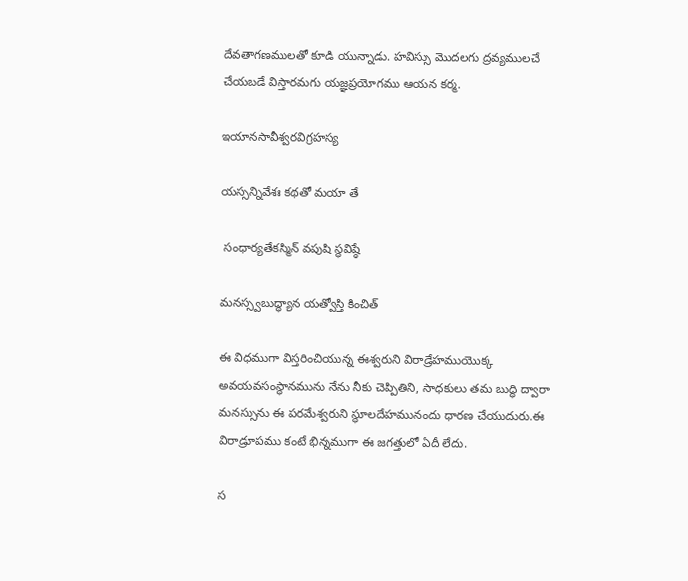దేవతాగణములతో కూడి యున్నాడు. హవిస్సు మొదలగు ద్రవ్యములచే చేయబడే విస్తారమగు యజ్ఞప్రయోగము ఆయన కర్మ.

ఇయానసావీశ్వరవిగ్రహస్య

యస్సన్నివేశః కథతో మయా తే

 సంధార్యతేకస్మిన్ వపుషి స్థవిష్ఠే

మనస్స్వబుద్ధ్యాన యత్వోస్తి కించిత్

ఈ విధముగా విస్తరించియున్న ఈశ్వరుని విరాడ్రేహముయొక్క అవయవసంస్థానమును నేను నీకు చెప్పితిని, సాధకులు తమ బుద్ధి ద్వారా మనస్సును ఈ పరమేశ్వరుని స్థూలదేహమునందు ధారణ చేయుదురు.ఈ విరాడ్రూపము కంటే భిన్నముగా ఈ జగత్తులో ఏదీ లేదు.

స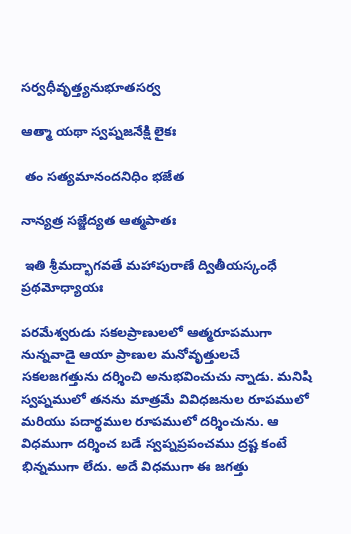సర్వధీవృత్త్యనుభూతసర్వ

ఆత్మా యథా స్వప్నజనేక్షి లైకః

 తం సత్యమానందనిధిం భజేత

నాన్యత్ర సజ్జేద్యత ఆత్మపాతః

 ఇతి శ్రీమద్భాగవతే మహాపురాణే ద్వితీయస్కంధే ప్రథమోధ్యాయః

పరమేశ్వరుడు సకలప్రాణులలో ఆత్మరూపముగా నున్నవాడై ఆయా ప్రాణుల మనోవృత్తులచే సకలజగత్తును దర్శించి అనుభవించుచు న్నాడు. మనిషి స్వప్నములో తనను మాత్రమే వివిధజనుల రూపములో మరియు పదార్థముల రూపములో దర్శించును. ఆ విధముగా దర్శించ బడే స్వప్నప్రపంచము ద్రష్ట కంటే భిన్నముగా లేదు. అదే విధముగా ఈ జగత్తు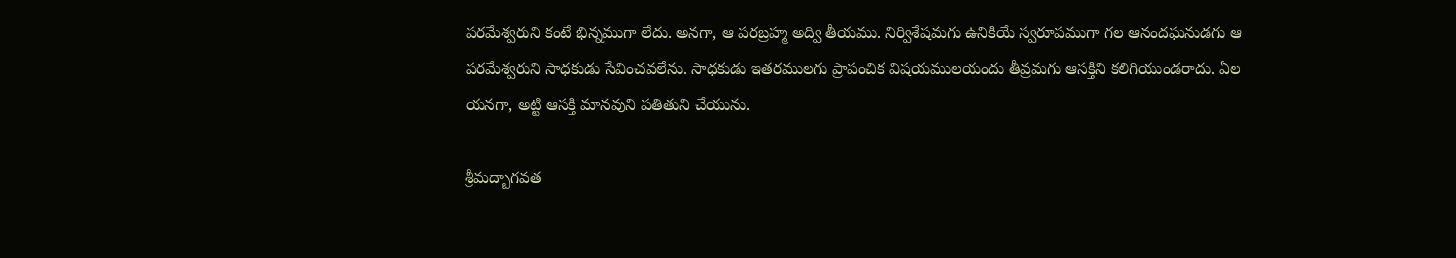పరమేశ్వరుని కంటే భిన్నముగా లేదు. అనగా, ఆ పరబ్రహ్మ అద్వి తీయము. నిర్విశేషమగు ఉనికియే స్వరూపముగా గల ఆనందఘనుడగు ఆ పరమేశ్వరుని సాధకుడు సేవించవలేను. సాధకుడు ఇతరములగు ప్రాపంచిక విషయములయందు తీవ్రమగు ఆసక్తిని కలిగియుండరాదు. ఏల యనగా, అట్టి ఆసక్తి మానవుని పతితుని చేయును.

శ్రీమద్బాగవత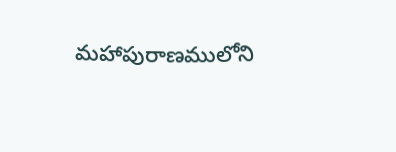మహాపురాణములోని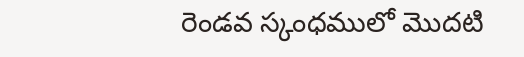రెండవ స్కంధములో మొదటి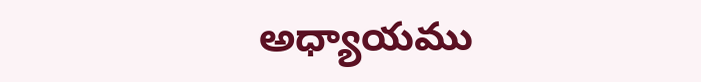అధ్యాయము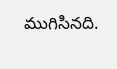ముగిసినది.